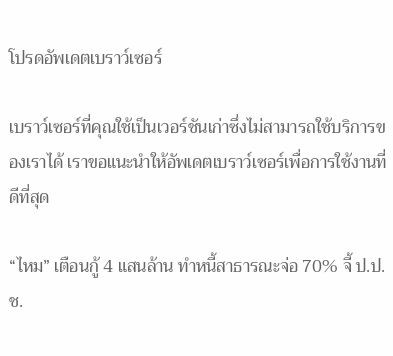โปรดอัพเดตเบราว์เซอร์

เบราว์เซอร์ที่คุณใช้เป็นเวอร์ชันเก่าซึ่งไม่สามารถใช้บริการของเราได้ เราขอแนะนำให้อัพเดตเบราว์เซอร์เพื่อการใช้งานที่ดีที่สุด

“ไหม” เตือนกู้ 4 แสนล้าน ทำหนี้สาธารณะจ่อ 70% จี้ ป.ป.ช.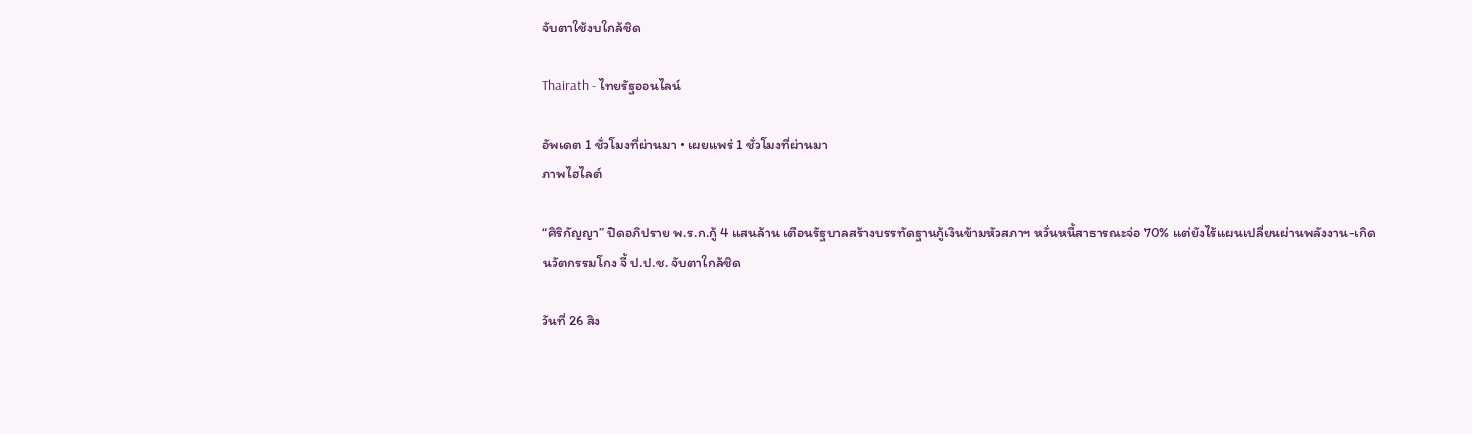จับตาใช้งบใกล้ชิด

Thairath - ไทยรัฐออนไลน์

อัพเดต 1 ชั่วโมงที่ผ่านมา • เผยแพร่ 1 ชั่วโมงที่ผ่านมา
ภาพไฮไลต์

“ศิริกัญญา” ปิดอภิปราย พ.ร.ก.กู้ 4 แสนล้าน เตือนรัฐบาลสร้างบรรทัดฐานกู้เงินข้ามหัวสภาฯ หวั่นหนี้สาธารณะจ่อ 70% แต่ยังไร้แผนเปลี่ยนผ่านพลังงาน-เกิดนวัตกรรมโกง จี้ ป.ป.ช. จับตาใกล้ชิด

วันที่ 26 สิง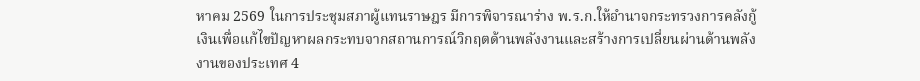หาคม 2569 ในการประชุมสภาผู้แทนราษฎร มีการพิจารณาร่าง พ.ร.ก.ให้อำนาจกระทรวงการคลังกู้เงินเพื่อแก้ไขปัญหาผลกระทบจากสถานการณ์วิกฤตด้านพลังงานและสร้างการเปลี่ยนผ่านด้านพลังงานของประเทศ 4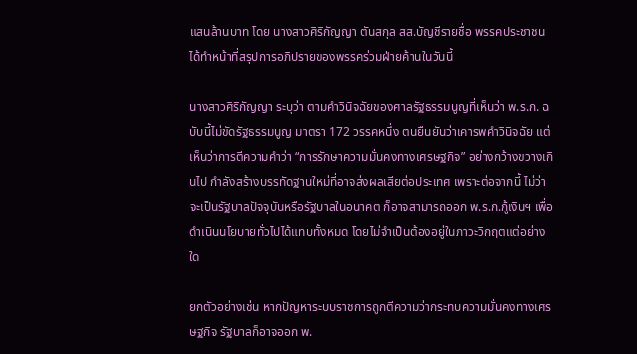แสนล้านบาท โดย นางสาวศิริกัญญา ตันสกุล สส.บัญชีรายชื่อ พรรคประชาชน ได้ทำหน้าที่สรุปการอภิปรายของพรรคร่วมฝ่ายค้านในวันนี้

นางสาวศิริกัญญา ระบุว่า ตามคำวินิจฉัยของศาลรัฐธรรมนูญที่เห็นว่า พ.ร.ก. ฉบับนี้ไม่ขัดรัฐธรรมนูญ มาตรา 172 วรรคหนึ่ง ตนยืนยันว่าเคารพคำวินิจฉัย แต่เห็นว่าการตีความคำว่า “การรักษาความมั่นคงทางเศรษฐกิจ” อย่างกว้างขวางเกินไป กำลังสร้างบรรทัดฐานใหม่ที่อาจส่งผลเสียต่อประเทศ เพราะต่อจากนี้ ไม่ว่าจะเป็นรัฐบาลปัจจุบันหรือรัฐบาลในอนาคต ก็อาจสามารถออก พ.ร.ก.กู้เงินฯ เพื่อดำเนินนโยบายทั่วไปได้แทบทั้งหมด โดยไม่จำเป็นต้องอยู่ในภาวะวิกฤตแต่อย่างใด

ยกตัวอย่างเช่น หากปัญหาระบบราชการถูกตีความว่ากระทบความมั่นคงทางเศรษฐกิจ รัฐบาลก็อาจออก พ.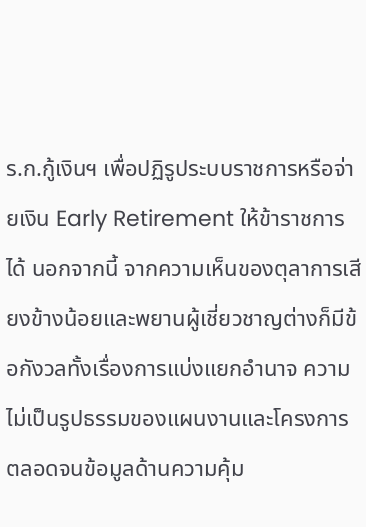ร.ก.กู้เงินฯ เพื่อปฏิรูประบบราชการหรือจ่ายเงิน Early Retirement ให้ข้าราชการได้ นอกจากนี้ จากความเห็นของตุลาการเสียงข้างน้อยและพยานผู้เชี่ยวชาญต่างก็มีข้อกังวลทั้งเรื่องการแบ่งแยกอำนาจ ความไม่เป็นรูปธรรมของแผนงานและโครงการ ตลอดจนข้อมูลด้านความคุ้ม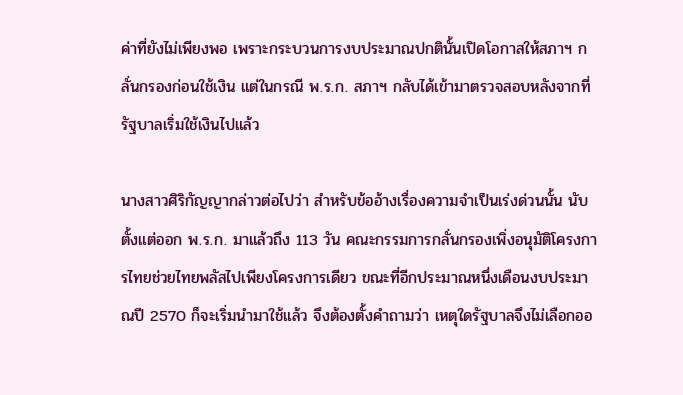ค่าที่ยังไม่เพียงพอ เพราะกระบวนการงบประมาณปกตินั้นเปิดโอกาสให้สภาฯ กลั่นกรองก่อนใช้เงิน แต่ในกรณี พ.ร.ก. สภาฯ กลับได้เข้ามาตรวจสอบหลังจากที่รัฐบาลเริ่มใช้เงินไปแล้ว

นางสาวศิริกัญญากล่าวต่อไปว่า สำหรับข้ออ้างเรื่องความจำเป็นเร่งด่วนนั้น นับตั้งแต่ออก พ.ร.ก. มาแล้วถึง 113 วัน คณะกรรมการกลั่นกรองเพิ่งอนุมัติโครงการไทยช่วยไทยพลัสไปเพียงโครงการเดียว ขณะที่อีกประมาณหนึ่งเดือนงบประมาณปี 2570 ก็จะเริ่มนำมาใช้แล้ว จึงต้องตั้งคำถามว่า เหตุใดรัฐบาลจึงไม่เลือกออ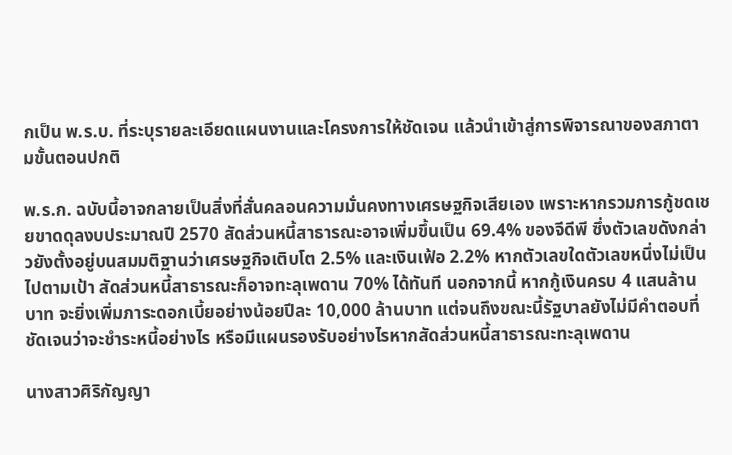กเป็น พ.ร.บ. ที่ระบุรายละเอียดแผนงานและโครงการให้ชัดเจน แล้วนำเข้าสู่การพิจารณาของสภาตามขั้นตอนปกติ

พ.ร.ก. ฉบับนี้อาจกลายเป็นสิ่งที่สั่นคลอนความมั่นคงทางเศรษฐกิจเสียเอง เพราะหากรวมการกู้ชดเชยขาดดุลงบประมาณปี 2570 สัดส่วนหนี้สาธารณะอาจเพิ่มขึ้นเป็น 69.4% ของจีดีพี ซึ่งตัวเลขดังกล่าวยังตั้งอยู่บนสมมติฐานว่าเศรษฐกิจเติบโต 2.5% และเงินเฟ้อ 2.2% หากตัวเลขใดตัวเลขหนึ่งไม่เป็นไปตามเป้า สัดส่วนหนี้สาธารณะก็อาจทะลุเพดาน 70% ได้ทันที นอกจากนี้ หากกู้เงินครบ 4 แสนล้านบาท จะยิ่งเพิ่มภาระดอกเบี้ยอย่างน้อยปีละ 10,000 ล้านบาท แต่จนถึงขณะนี้รัฐบาลยังไม่มีคำตอบที่ชัดเจนว่าจะชำระหนี้อย่างไร หรือมีแผนรองรับอย่างไรหากสัดส่วนหนี้สาธารณะทะลุเพดาน

นางสาวศิริกัญญา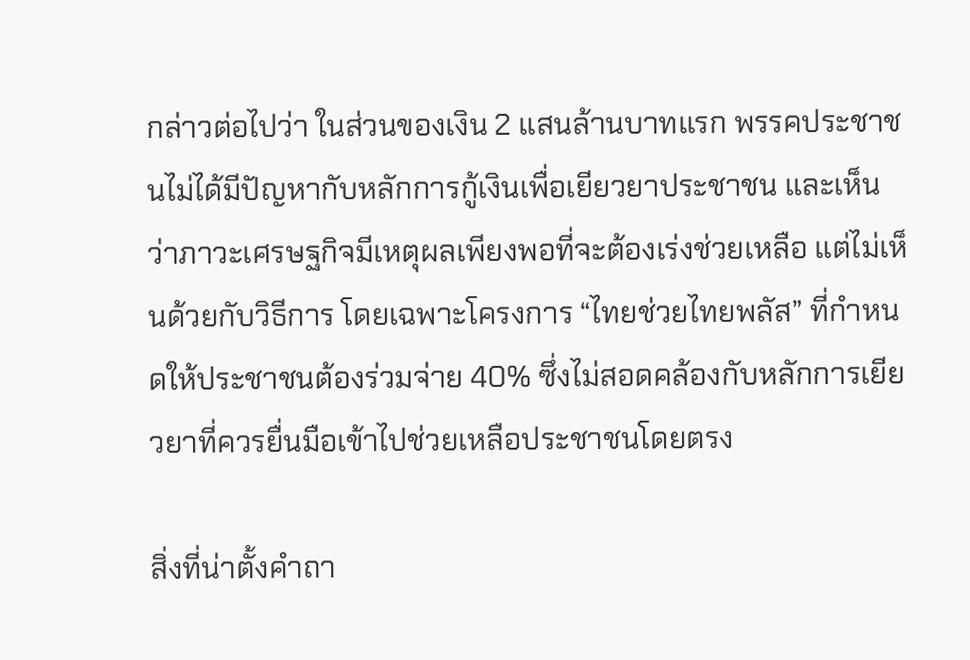กล่าวต่อไปว่า ในส่วนของเงิน 2 แสนล้านบาทแรก พรรคประชาชนไม่ได้มีปัญหากับหลักการกู้เงินเพื่อเยียวยาประชาชน และเห็นว่าภาวะเศรษฐกิจมีเหตุผลเพียงพอที่จะต้องเร่งช่วยเหลือ แต่ไม่เห็นด้วยกับวิธีการ โดยเฉพาะโครงการ “ไทยช่วยไทยพลัส” ที่กำหนดให้ประชาชนต้องร่วมจ่าย 40% ซึ่งไม่สอดคล้องกับหลักการเยียวยาที่ควรยื่นมือเข้าไปช่วยเหลือประชาชนโดยตรง

สิ่งที่น่าตั้งคำถา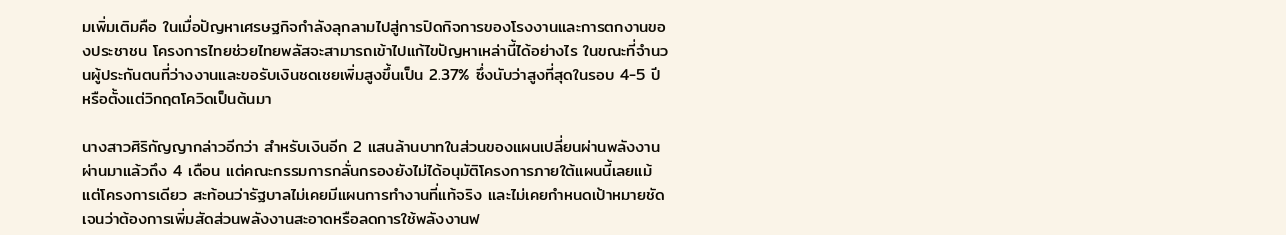มเพิ่มเติมคือ ในเมื่อปัญหาเศรษฐกิจกำลังลุกลามไปสู่การปิดกิจการของโรงงานและการตกงานของประชาชน โครงการไทยช่วยไทยพลัสจะสามารถเข้าไปแก้ไขปัญหาเหล่านี้ได้อย่างไร ในขณะที่จำนวนผู้ประกันตนที่ว่างงานและขอรับเงินชดเชยเพิ่มสูงขึ้นเป็น 2.37% ซึ่งนับว่าสูงที่สุดในรอบ 4-5 ปี หรือตั้งแต่วิกฤตโควิดเป็นต้นมา

นางสาวศิริกัญญากล่าวอีกว่า สำหรับเงินอีก 2 แสนล้านบาทในส่วนของแผนเปลี่ยนผ่านพลังงาน ผ่านมาแล้วถึง 4 เดือน แต่คณะกรรมการกลั่นกรองยังไม่ได้อนุมัติโครงการภายใต้แผนนี้เลยแม้แต่โครงการเดียว สะท้อนว่ารัฐบาลไม่เคยมีแผนการทำงานที่แท้จริง และไม่เคยกำหนดเป้าหมายชัดเจนว่าต้องการเพิ่มสัดส่วนพลังงานสะอาดหรือลดการใช้พลังงานฟ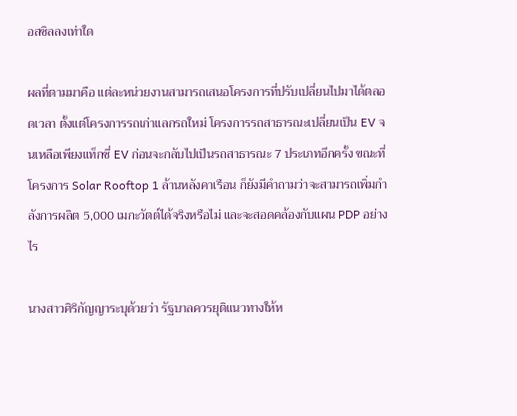อสซิลลงเท่าใด

ผลที่ตามมาคือ แต่ละหน่วยงานสามารถเสนอโครงการที่ปรับเปลี่ยนไปมาได้ตลอดเวลา ตั้งแต่โครงการรถเก่าแลกรถใหม่ โครงการรถสาธารณะเปลี่ยนเป็น EV จนเหลือเพียงแท็กซี่ EV ก่อนจะกลับไปเป็นรถสาธารณะ 7 ประเภทอีกครั้ง ขณะที่โครงการ Solar Rooftop 1 ล้านหลังคาเรือน ก็ยังมีคำถามว่าจะสามารถเพิ่มกำลังการผลิต 5,000 เมกะวัตต์ได้จริงหรือไม่ และจะสอดคล้องกับแผน PDP อย่างไร

นางสาวศิริกัญญาระบุด้วยว่า รัฐบาลควรยุติแนวทางให้ห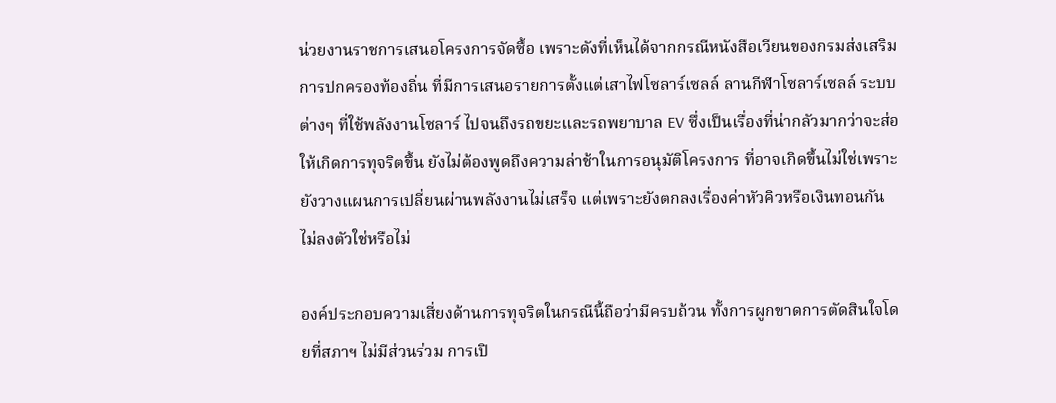น่วยงานราชการเสนอโครงการจัดซื้อ เพราะดังที่เห็นได้จากกรณีหนังสือเวียนของกรมส่งเสริมการปกครองท้องถิ่น ที่มีการเสนอรายการตั้งแต่เสาไฟโซลาร์เซลล์ ลานกีฬาโซลาร์เซลล์ ระบบต่างๆ ที่ใช้พลังงานโซลาร์ ไปจนถึงรถขยะและรถพยาบาล EV ซึ่งเป็นเรื่องที่น่ากลัวมากว่าจะส่อให้เกิดการทุจริตขึ้น ยังไม่ต้องพูดถึงความล่าช้าในการอนุมัติโครงการ ที่อาจเกิดขึ้นไม่ใช่เพราะยังวางแผนการเปลี่ยนผ่านพลังงานไม่เสร็จ แต่เพราะยังตกลงเรื่องค่าหัวคิวหรือเงินทอนกันไม่ลงตัวใช่หรือไม่

องค์ประกอบความเสี่ยงด้านการทุจริตในกรณีนี้ถือว่ามีครบถ้วน ทั้งการผูกขาดการตัดสินใจโดยที่สภาฯ ไม่มีส่วนร่วม การเปิ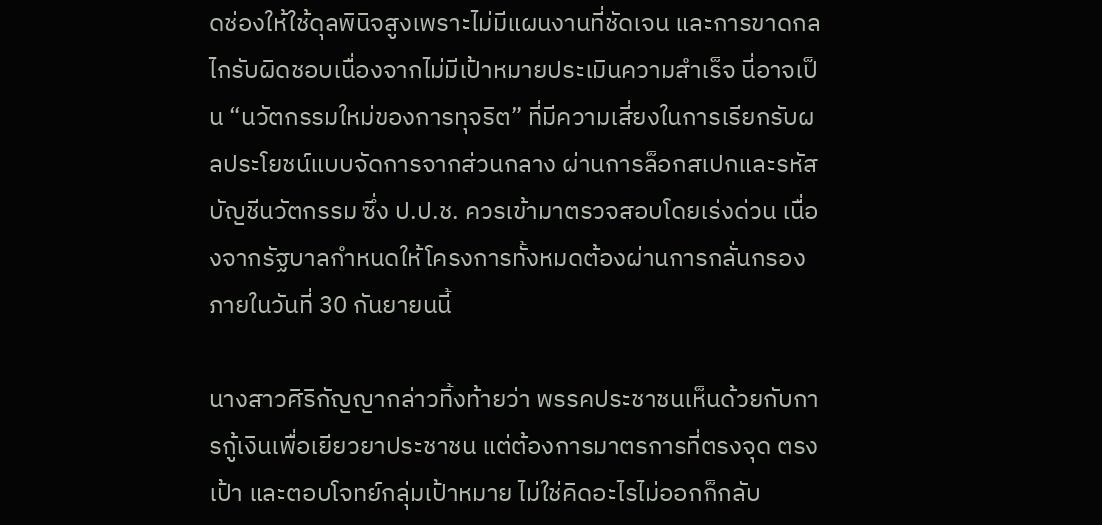ดช่องให้ใช้ดุลพินิจสูงเพราะไม่มีแผนงานที่ชัดเจน และการขาดกลไกรับผิดชอบเนื่องจากไม่มีเป้าหมายประเมินความสำเร็จ นี่อาจเป็น “นวัตกรรมใหม่ของการทุจริต” ที่มีความเสี่ยงในการเรียกรับผลประโยชน์แบบจัดการจากส่วนกลาง ผ่านการล็อกสเปกและรหัสบัญชีนวัตกรรม ซึ่ง ป.ป.ช. ควรเข้ามาตรวจสอบโดยเร่งด่วน เนื่องจากรัฐบาลกำหนดให้โครงการทั้งหมดต้องผ่านการกลั่นกรองภายในวันที่ 30 กันยายนนี้

นางสาวศิริกัญญากล่าวทิ้งท้ายว่า พรรคประชาชนเห็นด้วยกับการกู้เงินเพื่อเยียวยาประชาชน แต่ต้องการมาตรการที่ตรงจุด ตรงเป้า และตอบโจทย์กลุ่มเป้าหมาย ไม่ใช่คิดอะไรไม่ออกก็กลับ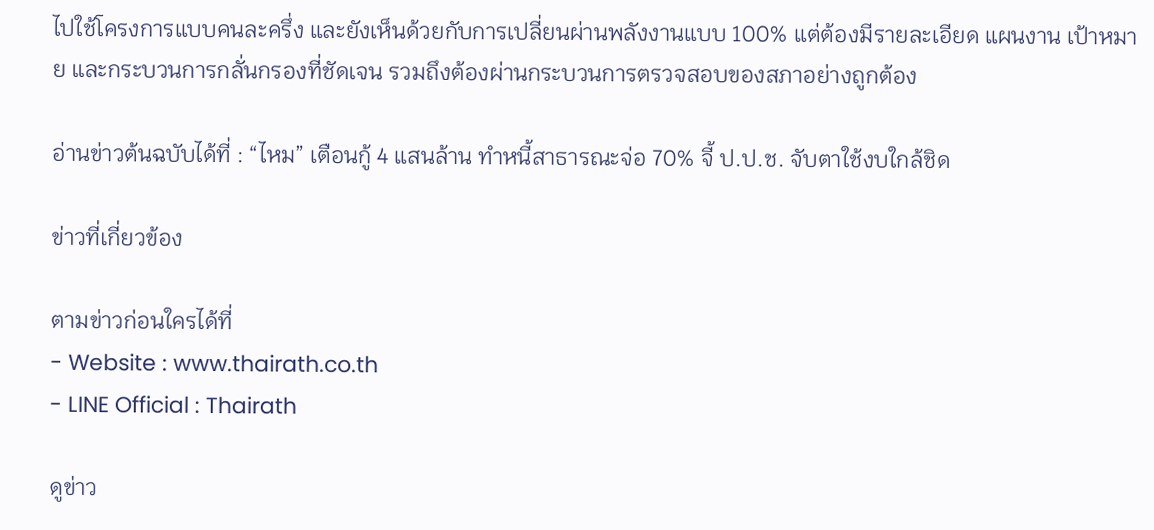ไปใช้โครงการแบบคนละครึ่ง และยังเห็นด้วยกับการเปลี่ยนผ่านพลังงานแบบ 100% แต่ต้องมีรายละเอียด แผนงาน เป้าหมาย และกระบวนการกลั่นกรองที่ชัดเจน รวมถึงต้องผ่านกระบวนการตรวจสอบของสภาอย่างถูกต้อง

อ่านข่าวต้นฉบับได้ที่ : “ไหม” เตือนกู้ 4 แสนล้าน ทำหนี้สาธารณะจ่อ 70% จี้ ป.ป.ช. จับตาใช้งบใกล้ชิด

ข่าวที่เกี่ยวข้อง

ตามข่าวก่อนใครได้ที่
- Website : www.thairath.co.th
- LINE Official : Thairath

ดูข่าว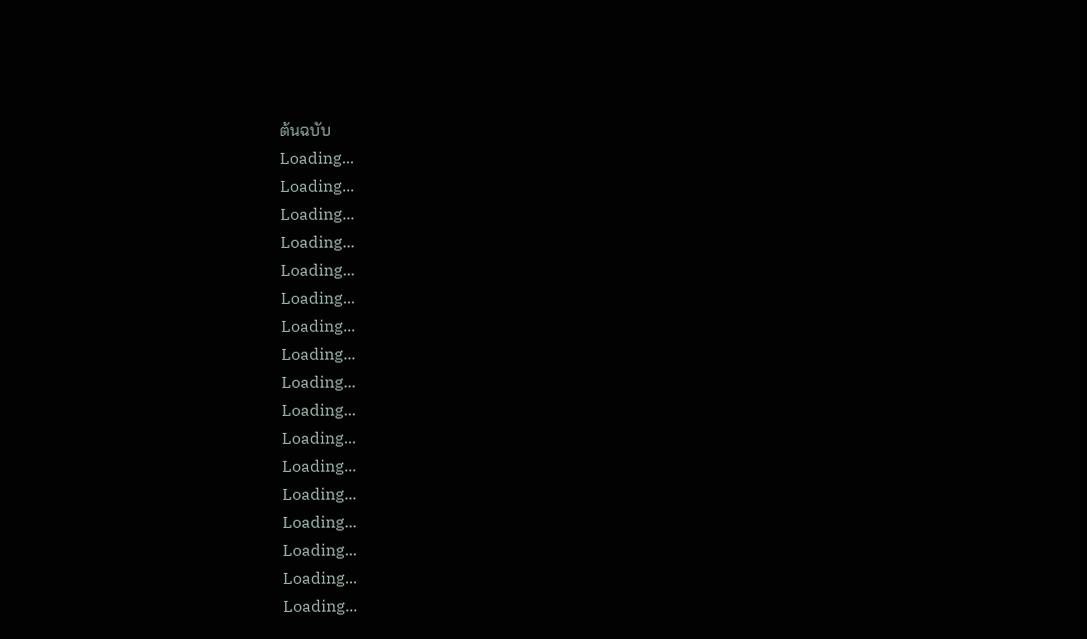ต้นฉบับ
Loading...
Loading...
Loading...
Loading...
Loading...
Loading...
Loading...
Loading...
Loading...
Loading...
Loading...
Loading...
Loading...
Loading...
Loading...
Loading...
Loading...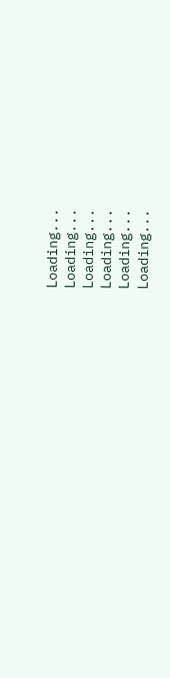Loading...
Loading...
Loading...
Loading...
Loading...
Loading...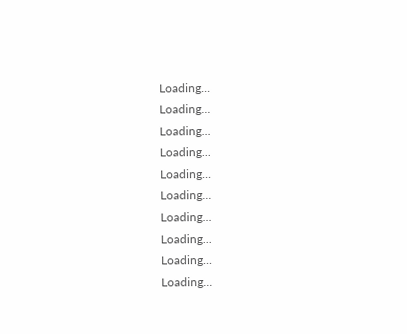Loading...
Loading...
Loading...
Loading...
Loading...
Loading...
Loading...
Loading...
Loading...
Loading...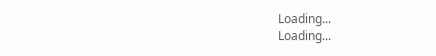Loading...
Loading...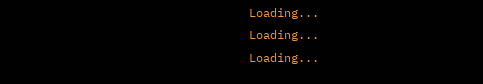Loading...
Loading...
Loading...